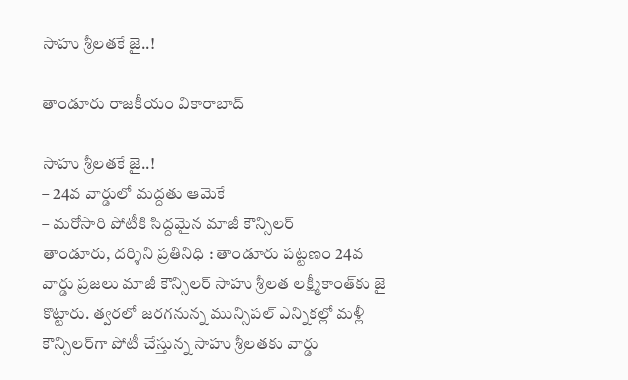సాహు శ్రీలతకే జై..!

తాండూరు రాజకీయం వికారాబాద్

సాహు శ్రీలతకే జై..!
– 24వ వార్డులో మద్దతు ఆమెకే
– మరోసారి పోటీకి సిద్దమైన మాజీ కౌన్సిలర్
తాండూరు, దర్శిని ప్రతినిధి : తాండూరు పట్టణం 24వ వార్డు ప్రజలు మాజీ కౌన్సిలర్ సాహు శ్రీలత లక్ష్మీకాంత్‌కు జై కొట్టారు. త్వరలో జరగనున్న మున్సిపల్ ఎన్నికల్లో మళ్లీ కౌన్సిలర్‌గా పోటీ చేస్తున్న సాహు శ్రీలతకు వార్డు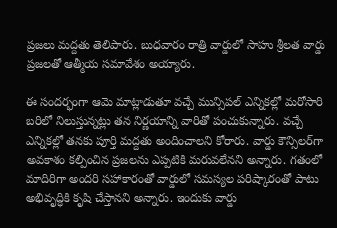ప్రజలు మద్దతు తెలిపారు. బుధవారం రాత్రి వార్డులో సాహు శ్రీలత వార్డు ప్రజలతో ఆత్మీయ సమావేశం అయ్యారు.

ఈ సందర్భంగా ఆమె మాట్లాడుతూ వచ్చే మున్సిపల్ ఎన్నికల్లో మరోసారి బరిలో నిలుస్తున్నట్లు తన నిర్ణయాన్ని వారితో పంచుకున్నారు. వచ్చే ఎన్నికల్లో తనకు పూర్తి మద్దతు అందించాలని కోరారు. వార్డు కౌన్సిలర్‌గా అవకాశం కల్పించిన ప్రజలను ఎప్పటికి మరువలేనని అన్నారు. గతంలో మాదిరిగా అందరి సహాకారంతో వార్డులో సమస్యల పరిష్కారంతో పాటు అభివృద్ధికి కృషి చేస్తానని అన్నారు. ఇందుకు వార్డు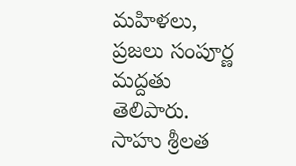మహిళలు, ప్రజలు సంపూర్ణ మద్దతు తెలిపారు. సాహు శ్రీలత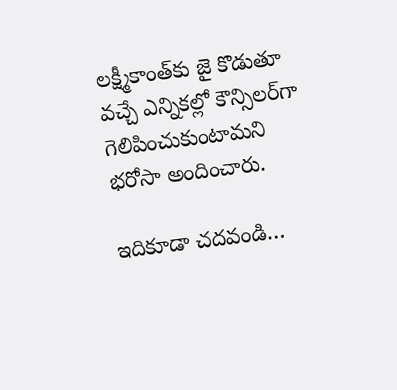లక్ష్మీకాంత్‌కు జై కొడుతూ వచ్చే ఎన్నికల్లో కౌన్సిలర్‌గా గెలిపించుకుంటామని భరోసా అందించారు.

ఇదికూడా చదవండి…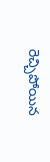రెచ్చిపోయిన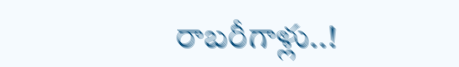రాబరీగాళ్లు..!